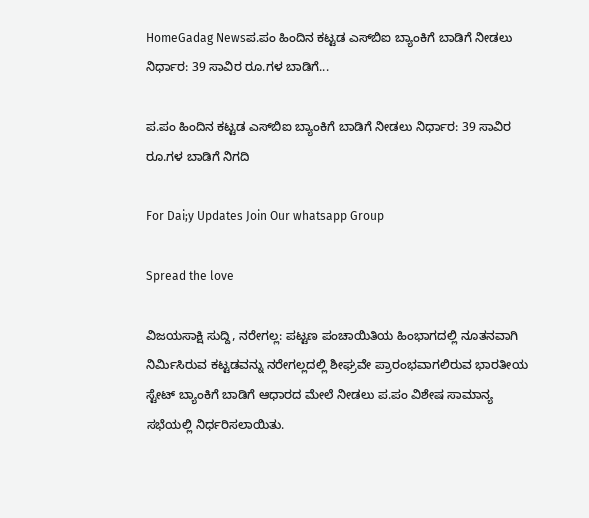HomeGadag Newsಪ.ಪಂ ಹಿಂದಿನ ಕಟ್ಟಡ ಎಸ್‌ಬಿಐ ಬ್ಯಾಂಕಿಗೆ ಬಾಡಿಗೆ ನೀಡಲು ನಿರ್ಧಾರ: 39 ಸಾವಿರ ರೂ.ಗಳ ಬಾಡಿಗೆ...

ಪ.ಪಂ ಹಿಂದಿನ ಕಟ್ಟಡ ಎಸ್‌ಬಿಐ ಬ್ಯಾಂಕಿಗೆ ಬಾಡಿಗೆ ನೀಡಲು ನಿರ್ಧಾರ: 39 ಸಾವಿರ ರೂ.ಗಳ ಬಾಡಿಗೆ ನಿಗದಿ

For Dai;y Updates Join Our whatsapp Group

Spread the love

ವಿಜಯಸಾಕ್ಷಿ ಸುದ್ದಿ, ನರೇಗಲ್ಲ: ಪಟ್ಟಣ ಪಂಚಾಯಿತಿಯ ಹಿಂಭಾಗದಲ್ಲಿ ನೂತನವಾಗಿ ನಿರ್ಮಿಸಿರುವ ಕಟ್ಟಡವನ್ನು ನರೇಗಲ್ಲದಲ್ಲಿ ಶೀಘ್ರವೇ ಪ್ರಾರಂಭವಾಗಲಿರುವ ಭಾರತೀಯ ಸ್ಟೇಟ್ ಬ್ಯಾಂಕಿಗೆ ಬಾಡಿಗೆ ಆಧಾರದ ಮೇಲೆ ನೀಡಲು ಪ.ಪಂ ವಿಶೇಷ ಸಾಮಾನ್ಯ ಸಭೆಯಲ್ಲಿ ನಿರ್ಧರಿಸಲಾಯಿತು.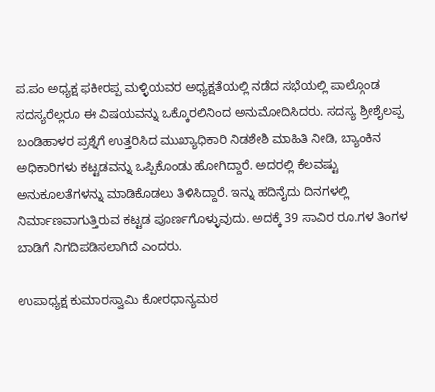ಪ.ಪಂ ಅಧ್ಯಕ್ಷ ಫಕೀರಪ್ಪ ಮಳ್ಳಿಯವರ ಅಧ್ಯಕ್ಷತೆಯಲ್ಲಿ ನಡೆದ ಸಭೆಯಲ್ಲಿ ಪಾಲ್ಗೊಂಡ ಸದಸ್ಯರೆಲ್ಲರೂ ಈ ವಿಷಯವನ್ನು ಒಕ್ಕೊರಲಿನಿಂದ ಅನುಮೋದಿಸಿದರು. ಸದಸ್ಯ ಶ್ರೀಶೈಲಪ್ಪ ಬಂಡಿಹಾಳರ ಪ್ರಶ್ನೆಗೆ ಉತ್ತರಿಸಿದ ಮುಖ್ಯಾಧಿಕಾರಿ ನಿಡಶೇಶಿ ಮಾಹಿತಿ ನೀಡಿ, ಬ್ಯಾಂಕಿನ ಅಧಿಕಾರಿಗಳು ಕಟ್ಟಡವನ್ನು ಒಪ್ಪಿಕೊಂಡು ಹೋಗಿದ್ದಾರೆ. ಅದರಲ್ಲಿ ಕೆಲವಷ್ಟು ಅನುಕೂಲತೆಗಳನ್ನು ಮಾಡಿಕೊಡಲು ತಿಳಿಸಿದ್ದಾರೆ. ಇನ್ನು ಹದಿನೈದು ದಿನಗಳಲ್ಲಿ ನಿರ್ಮಾಣವಾಗುತ್ತಿರುವ ಕಟ್ಟಡ ಪೂರ್ಣಗೊಳ್ಳುವುದು. ಅದಕ್ಕೆ 39 ಸಾವಿರ ರೂ.ಗಳ ತಿಂಗಳ ಬಾಡಿಗೆ ನಿಗದಿಪಡಿಸಲಾಗಿದೆ ಎಂದರು.

ಉಪಾಧ್ಯಕ್ಷ ಕುಮಾರಸ್ವಾಮಿ ಕೋರಧಾನ್ಯಮಠ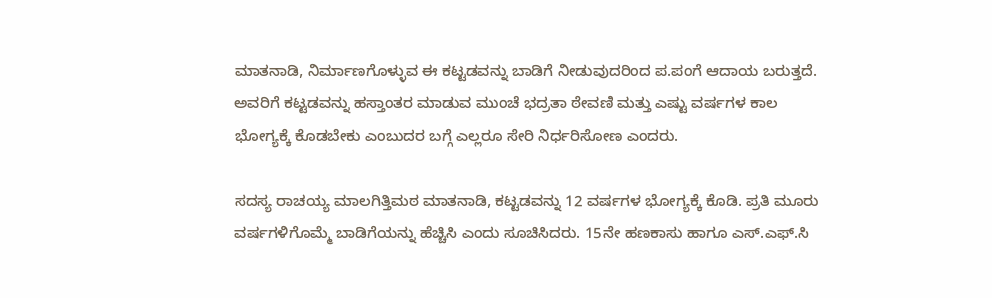ಮಾತನಾಡಿ, ನಿರ್ಮಾಣಗೊಳ್ಳುವ ಈ ಕಟ್ಟಡವನ್ನು ಬಾಡಿಗೆ ನೀಡುವುದರಿಂದ ಪ.ಪಂಗೆ ಆದಾಯ ಬರುತ್ತದೆ. ಅವರಿಗೆ ಕಟ್ಟಡವನ್ನು ಹಸ್ತಾಂತರ ಮಾಡುವ ಮುಂಚೆ ಭದ್ರತಾ ಠೇವಣಿ ಮತ್ತು ಎಷ್ಟು ವರ್ಷಗಳ ಕಾಲ ಭೋಗ್ಯಕ್ಕೆ ಕೊಡಬೇಕು ಎಂಬುದರ ಬಗ್ಗೆ ಎಲ್ಲರೂ ಸೇರಿ ನಿರ್ಧರಿಸೋಣ ಎಂದರು.

ಸದಸ್ಯ ರಾಚಯ್ಯ ಮಾಲಗಿತ್ತಿಮಠ ಮಾತನಾಡಿ, ಕಟ್ಟಡವನ್ನು 12 ವರ್ಷಗಳ ಭೋಗ್ಯಕ್ಕೆ ಕೊಡಿ. ಪ್ರತಿ ಮೂರು ವರ್ಷಗಳಿಗೊಮ್ಮೆ ಬಾಡಿಗೆಯನ್ನು ಹೆಚ್ಚಿಸಿ ಎಂದು ಸೂಚಿಸಿದರು. 15ನೇ ಹಣಕಾಸು ಹಾಗೂ ಎಸ್.ಎಫ್.ಸಿ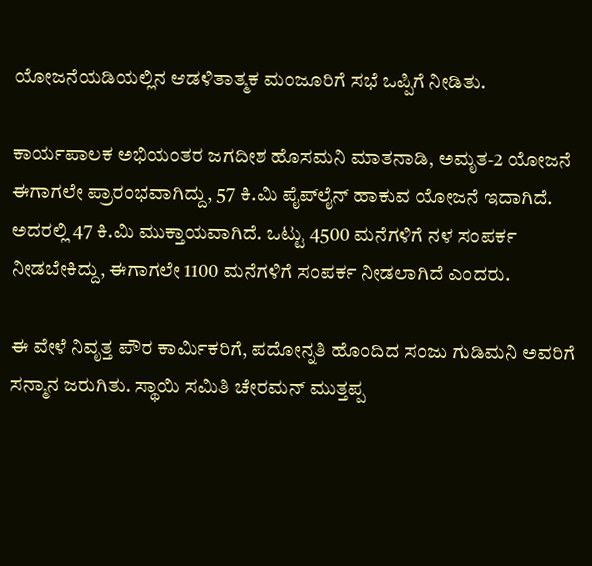ಯೋಜನೆಯಡಿಯಲ್ಲಿನ ಆಡಳಿತಾತ್ಮಕ ಮಂಜೂರಿಗೆ ಸಭೆ ಒಪ್ಪಿಗೆ ನೀಡಿತು.

ಕಾರ್ಯಪಾಲಕ ಅಭಿಯಂತರ ಜಗದೀಶ ಹೊಸಮನಿ ಮಾತನಾಡಿ, ಅಮೃತ-2 ಯೋಜನೆ ಈಗಾಗಲೇ ಪ್ರಾರಂಭವಾಗಿದ್ದು, 57 ಕಿ.ಮಿ ಪೈಪ್‌ಲೈನ್ ಹಾಕುವ ಯೋಜನೆ ಇದಾಗಿದೆ. ಅದರಲ್ಲಿ 47 ಕಿ.ಮಿ ಮುಕ್ತಾಯವಾಗಿದೆ. ಒಟ್ಟು 4500 ಮನೆಗಳಿಗೆ ನಳ ಸಂಪರ್ಕ ನೀಡಬೇಕಿದ್ದು, ಈಗಾಗಲೇ 1100 ಮನೆಗಳಿಗೆ ಸಂಪರ್ಕ ನೀಡಲಾಗಿದೆ ಎಂದರು.

ಈ ವೇಳೆ ನಿವೃತ್ತ ಪೌರ ಕಾರ್ಮಿಕರಿಗೆ, ಪದೋನ್ನತಿ ಹೊಂದಿದ ಸಂಜು ಗುಡಿಮನಿ ಅವರಿಗೆ ಸನ್ಮಾನ ಜರುಗಿತು. ಸ್ಥಾಯಿ ಸಮಿತಿ ಚೇರಮನ್ ಮುತ್ತಪ್ಪ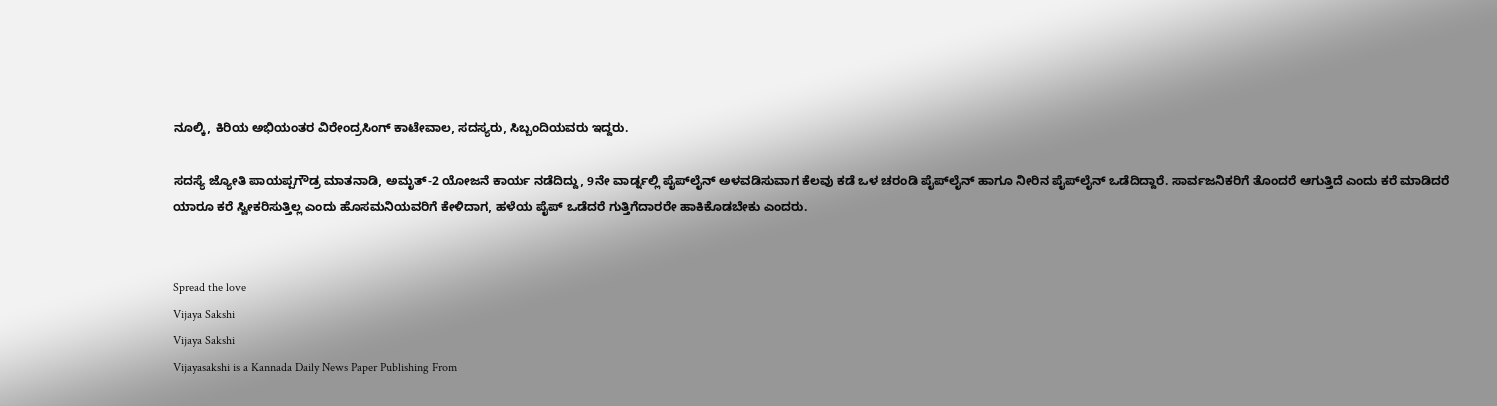ನೂಲ್ಕಿ, ಕಿರಿಯ ಅಭಿಯಂತರ ವಿರೇಂದ್ರಸಿಂಗ್ ಕಾಟೇವಾಲ, ಸದಸ್ಯರು, ಸಿಬ್ಬಂದಿಯವರು ಇದ್ದರು.

ಸದಸ್ಯೆ ಜ್ಯೋತಿ ಪಾಯಪ್ಪಗೌಡ್ರ ಮಾತನಾಡಿ, ಅಮೃತ್-2 ಯೋಜನೆ ಕಾರ್ಯ ನಡೆದಿದ್ದು, 9ನೇ ವಾರ್ಡ್ನಲ್ಲಿ ಪೈಪ್‌ಲೈನ್ ಅಳವಡಿಸುವಾಗ ಕೆಲವು ಕಡೆ ಒಳ ಚರಂಡಿ ಪೈಪ್‌ಲೈನ್ ಹಾಗೂ ನೀರಿನ ಪೈಪ್‌ಲೈನ್ ಒಡೆದಿದ್ದಾರೆ. ಸಾರ್ವಜನಿಕರಿಗೆ ತೊಂದರೆ ಆಗುತ್ತಿದೆ ಎಂದು ಕರೆ ಮಾಡಿದರೆ ಯಾರೂ ಕರೆ ಸ್ವೀಕರಿಸುತ್ತಿಲ್ಲ ಎಂದು ಹೊಸಮನಿಯವರಿಗೆ ಕೇಳಿದಾಗ, ಹಳೆಯ ಪೈಪ್ ಒಡೆದರೆ ಗುತ್ತಿಗೆದಾರರೇ ಹಾಕಿಕೊಡಬೇಕು ಎಂದರು.


Spread the love
Vijaya Sakshi
Vijaya Sakshi
Vijayasakshi is a Kannada Daily News Paper Publishing From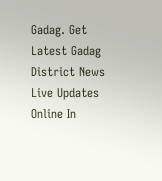Gadag. Get Latest Gadag District News Live Updates Online In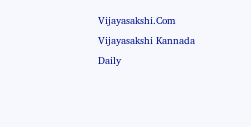Vijayasakshi.Com Vijayasakshi Kannada Daily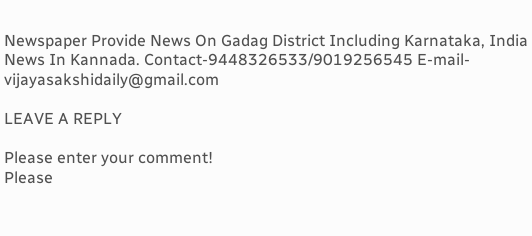Newspaper Provide News On Gadag District Including Karnataka, India News In Kannada. Contact-9448326533/9019256545 E-mail-vijayasakshidaily@gmail.com

LEAVE A REPLY

Please enter your comment!
Please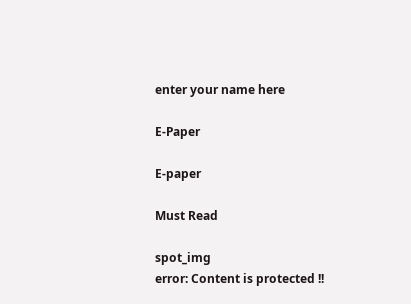enter your name here

E-Paper

E-paper

Must Read

spot_img
error: Content is protected !!